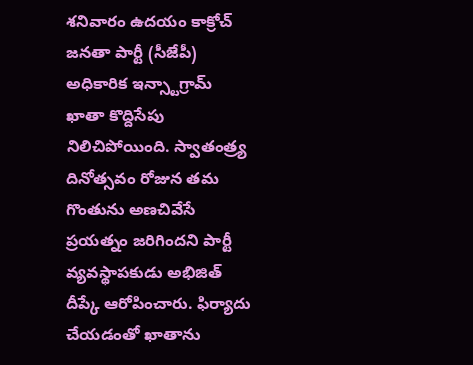శనివారం ఉదయం కాక్రోచ్ జనతా పార్టీ (సీజేపీ) అధికారిక ఇన్స్టాగ్రామ్ ఖాతా కొద్దిసేపు నిలిచిపోయింది. స్వాతంత్ర్య దినోత్సవం రోజున తమ గొంతును అణచివేసే ప్రయత్నం జరిగిందని పార్టీ వ్యవస్థాపకుడు అభిజిత్ దీప్కే ఆరోపించారు. ఫిర్యాదు చేయడంతో ఖాతాను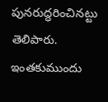పునరుద్ధరించినట్టు తెలిపారు. ఇంతకుముందు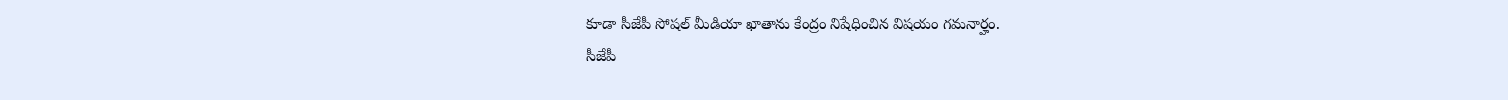కూడా సీజేపీ సోషల్ మీడియా ఖాతాను కేంద్రం నిషేధించిన విషయం గమనార్హం.
సీజేపీ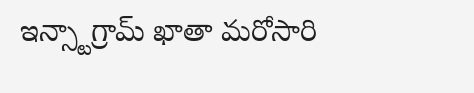ఇన్స్టాగ్రామ్ ఖాతా మరోసారి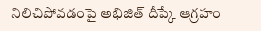నిలిచిపోవడంపై అభిజిత్ దీప్కే ఆగ్రహం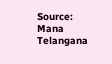Source: Mana Telangana